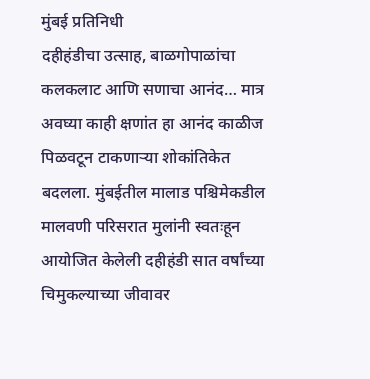मुंबई प्रतिनिधी
दहीहंडीचा उत्साह, बाळगोपाळांचा कलकलाट आणि सणाचा आनंद… मात्र अवघ्या काही क्षणांत हा आनंद काळीज पिळवटून टाकणाऱ्या शोकांतिकेत बदलला. मुंबईतील मालाड पश्चिमेकडील मालवणी परिसरात मुलांनी स्वतःहून आयोजित केलेली दहीहंडी सात वर्षांच्या चिमुकल्याच्या जीवावर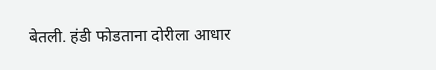बेतली. हंडी फोडताना दोरीला आधार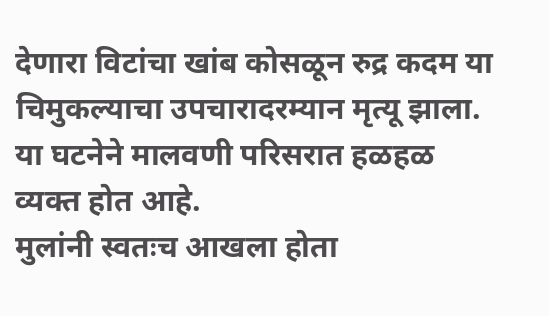देणारा विटांचा खांब कोसळून रुद्र कदम या चिमुकल्याचा उपचारादरम्यान मृत्यू झाला. या घटनेने मालवणी परिसरात हळहळ व्यक्त होत आहे.
मुलांनी स्वतःच आखला होता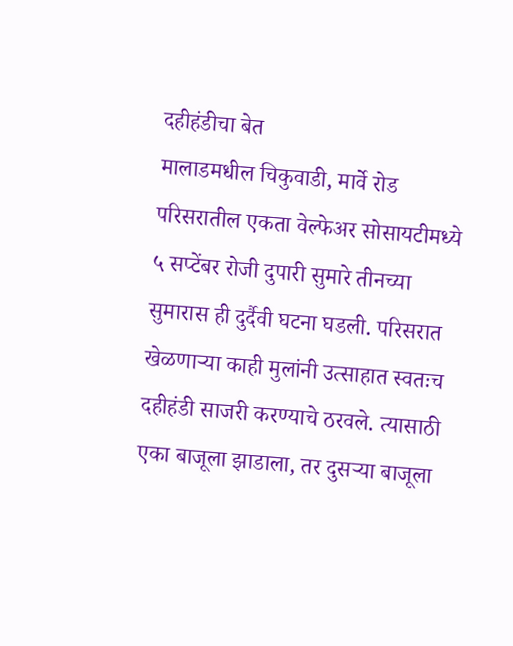दहीहंडीचा बेत
मालाडमधील चिकुवाडी, मार्वे रोड परिसरातील एकता वेल्फेअर सोसायटीमध्ये ५ सप्टेंबर रोजी दुपारी सुमारे तीनच्या सुमारास ही दुर्दैवी घटना घडली. परिसरात खेळणाऱ्या काही मुलांनी उत्साहात स्वतःच दहीहंडी साजरी करण्याचे ठरवले. त्यासाठी एका बाजूला झाडाला, तर दुसऱ्या बाजूला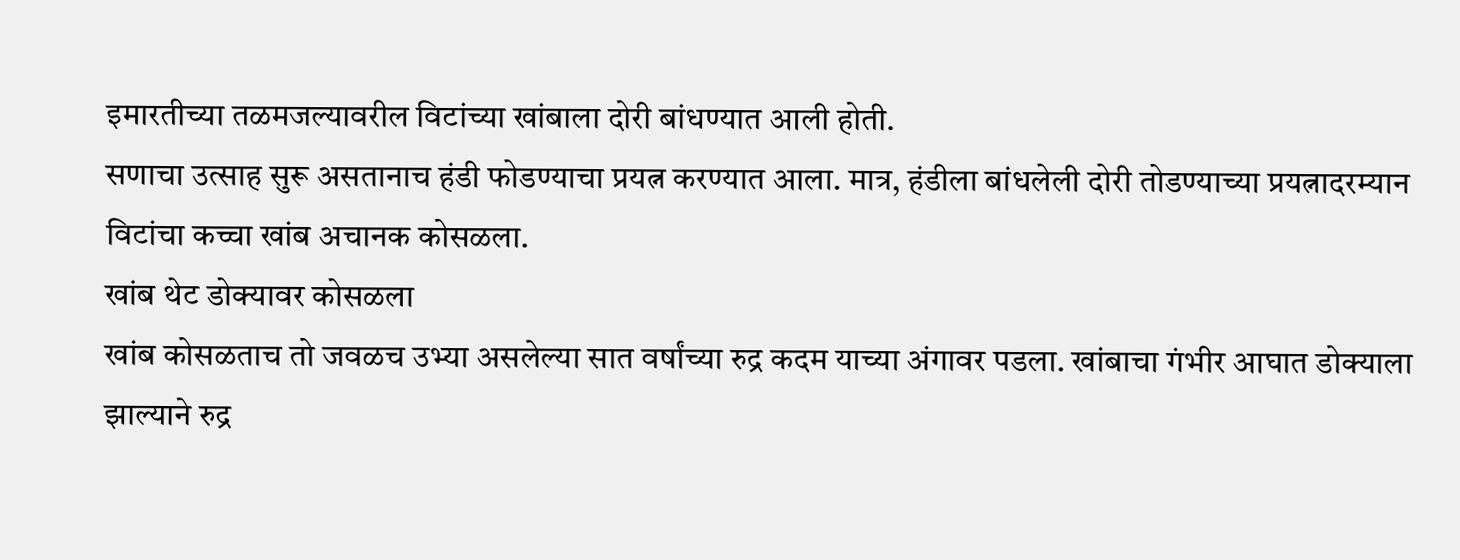इमारतीच्या तळमजल्यावरील विटांच्या खांबाला दोरी बांधण्यात आली होती.
सणाचा उत्साह सुरू असतानाच हंडी फोडण्याचा प्रयत्न करण्यात आला. मात्र, हंडीला बांधलेली दोरी तोडण्याच्या प्रयत्नादरम्यान विटांचा कच्चा खांब अचानक कोसळला.
खांब थेट डोक्यावर कोसळला
खांब कोसळताच तो जवळच उभ्या असलेल्या सात वर्षांच्या रुद्र कदम याच्या अंगावर पडला. खांबाचा गंभीर आघात डोक्याला झाल्याने रुद्र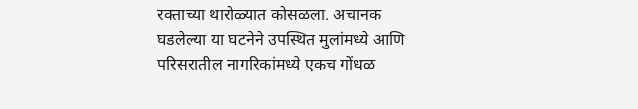रक्ताच्या थारोळ्यात कोसळला. अचानक घडलेल्या या घटनेने उपस्थित मुलांमध्ये आणि परिसरातील नागरिकांमध्ये एकच गोंधळ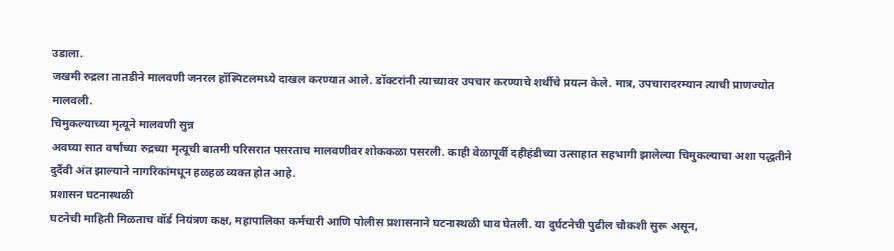उडाला.
जखमी रुद्रला तातडीने मालवणी जनरल हॉस्पिटलमध्ये दाखल करण्यात आले. डॉक्टरांनी त्याच्यावर उपचार करण्याचे शर्थीचे प्रयत्न केले. मात्र, उपचारादरम्यान त्याची प्राणज्योत मालवली.
चिमुकल्याच्या मृत्यूने मालवणी सुन्न
अवघ्या सात वर्षांच्या रुद्रच्या मृत्यूची बातमी परिसरात पसरताच मालवणीवर शोककळा पसरली. काही वेळापूर्वी दहीहंडीच्या उत्साहात सहभागी झालेल्या चिमुकल्याचा अशा पद्धतीने दुर्दैवी अंत झाल्याने नागरिकांमधून हळहळ व्यक्त होत आहे.
प्रशासन घटनास्थळी
घटनेची माहिती मिळताच वॉर्ड नियंत्रण कक्ष, महापालिका कर्मचारी आणि पोलीस प्रशासनाने घटनास्थळी धाव घेतली. या दुर्घटनेची पुढील चौकशी सुरू असून,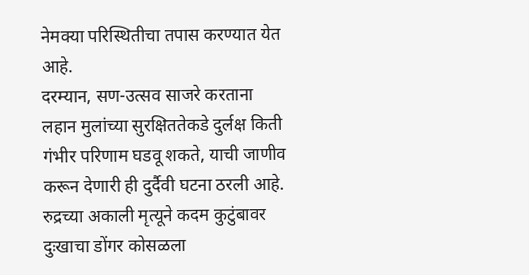नेमक्या परिस्थितीचा तपास करण्यात येत आहे.
दरम्यान, सण-उत्सव साजरे करताना लहान मुलांच्या सुरक्षिततेकडे दुर्लक्ष किती गंभीर परिणाम घडवू शकते, याची जाणीव करून देणारी ही दुर्दैवी घटना ठरली आहे. रुद्रच्या अकाली मृत्यूने कदम कुटुंबावर दुःखाचा डोंगर कोसळला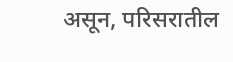असून, परिसरातील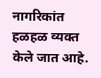नागरिकांत हळहळ व्यक्त केले जात आहे.